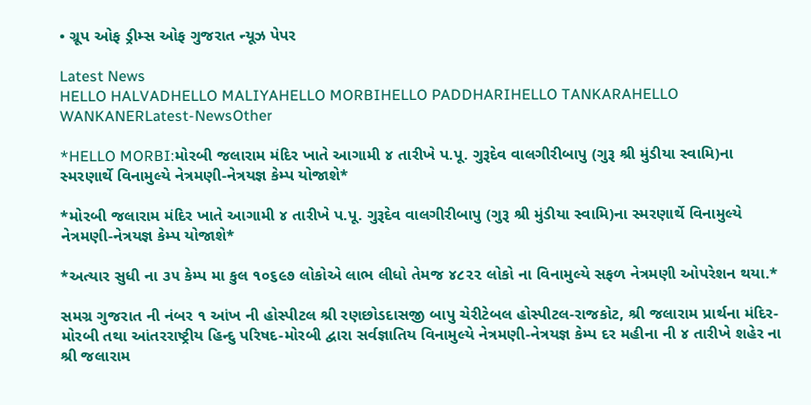• ગ્રૂપ ઓફ ડ્રીમ્સ ઓફ ગુજરાત ન્યૂઝ પેપર

Latest News
HELLO HALVADHELLO MALIYAHELLO MORBIHELLO PADDHARIHELLO TANKARAHELLO WANKANERLatest-NewsOther

*HELLO MORBI:મોરબી જલારામ મંદિર ખાતે આગામી ૪ તારીખે પ.પૂ. ગુરૂદેવ વાલગીરીબાપુ (ગુરૂ શ્રી મુંડીયા સ્વામિ)ના સ્મરણાર્થે વિનામુલ્યે નેત્રમણી-નેત્રયજ્ઞ કેમ્પ યોજાશે*

*મોરબી જલારામ મંદિર ખાતે આગામી ૪ તારીખે પ.પૂ. ગુરૂદેવ વાલગીરીબાપુ (ગુરૂ શ્રી મુંડીયા સ્વામિ)ના સ્મરણાર્થે વિનામુલ્યે નેત્રમણી-નેત્રયજ્ઞ કેમ્પ યોજાશે*

*અત્યાર સુધી ના ૩૫ કેમ્પ મા કુલ ૧૦૬૯૭ લોકોએ લાભ લીધો તેમજ ૪૮૨૨ લોકો ના વિનામુલ્યે સફળ નેત્રમણી ઓપરેશન થયા.*

સમગ્ર ગુજરાત ની નંબર ૧ આંખ ની હોસ્પીટલ શ્રી રણછોડદાસજી બાપુ ચેરીટેબલ હોસ્પીટલ-રાજકોટ, શ્રી જલારામ પ્રાર્થના મંદિર-મોરબી તથા આંતરરાષ્ટ્રીય હિન્દુ પરિષદ-મોરબી દ્વારા સર્વજ્ઞાતિય વિનામુલ્યે નેત્રમણી-નેત્રયજ્ઞ કેમ્પ દર મહીના ની ૪ તારીખે શહેર ના શ્રી જલારામ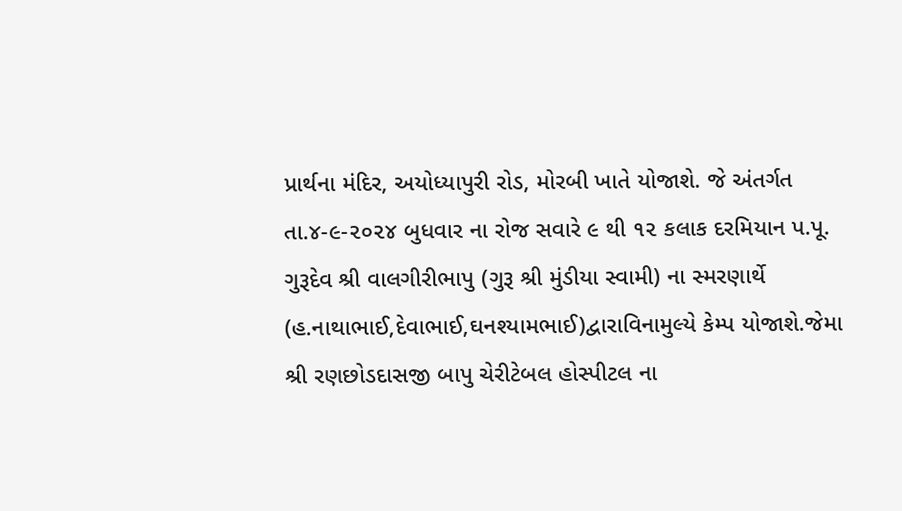પ્રાર્થના મંદિર, અયોધ્યાપુરી રોડ, મોરબી ખાતે યોજાશે. જે અંતર્ગત તા.૪-૯-૨૦૨૪ બુધવાર ના રોજ સવારે ૯ થી ૧૨ કલાક દરમિયાન પ.પૂ. ગુરૂદેવ શ્રી વાલગીરીભાપુ (ગુરૂ શ્રી મુંડીયા સ્વામી) ના સ્મરણાર્થે (હ.નાથાભાઈ,દેવાભાઈ,ઘનશ્યામભાઈ)દ્વારાવિનામુલ્યે કેમ્પ યોજાશે.જેમા શ્રી રણછોડદાસજી બાપુ ચેરીટેબલ હોસ્પીટલ ના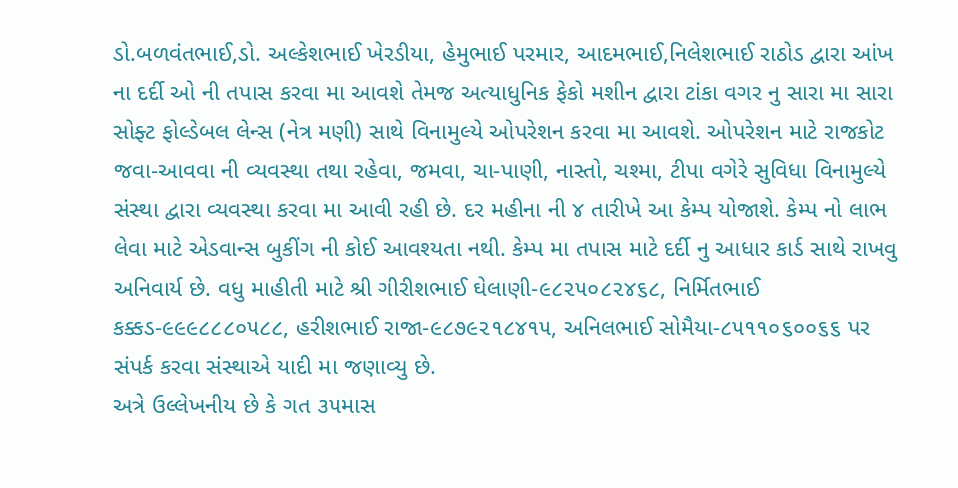ડો.બળવંતભાઈ,ડો. અલ્કેશભાઈ ખેરડીયા, હેમુભાઈ પરમાર, આદમભાઈ,નિલેશભાઈ રાઠોડ દ્વારા આંખ ના દર્દી ઓ ની તપાસ કરવા મા આવશે તેમજ અત્યાધુનિક ફેકો મશીન દ્વારા ટાંકા વગર નુ સારા મા સારા સોફ્ટ ફોલ્ડેબલ લેન્સ (નેત્ર મણી) સાથે વિનામુલ્યે ઓપરેશન કરવા મા આવશે. ઓપરેશન માટે રાજકોટ જવા-આવવા ની વ્યવસ્થા તથા રહેવા, જમવા, ચા-પાણી, નાસ્તો, ચશ્મા, ટીપા વગેરે સુવિધા વિનામુલ્યે સંસ્થા દ્વારા વ્યવસ્થા કરવા મા આવી રહી છે. દર મહીના ની ૪ તારીખે આ કેમ્પ યોજાશે. કેમ્પ નો લાભ લેવા માટે એડવાન્સ બુકીંગ ની કોઈ આવશ્યતા નથી. કેમ્પ મા તપાસ માટે દર્દી નુ આધાર કાર્ડ સાથે રાખવુ અનિવાર્ય છે. વધુ માહીતી માટે શ્રી ગીરીશભાઈ ઘેલાણી-૯૮૨૫૦૮૨૪૬૮, નિર્મિતભાઈ કક્કડ-૯૯૯૮૮૮૦૫૮૮, હરીશભાઈ રાજા-૯૮૭૯૨૧૮૪૧૫, અનિલભાઈ સોમૈયા-૮૫૧૧૦૬૦૦૬૬ પર સંપર્ક કરવા સંસ્થાએ યાદી મા જણાવ્યુ છે.
અત્રે ઉલ્લેખનીય છે કે ગત ૩૫માસ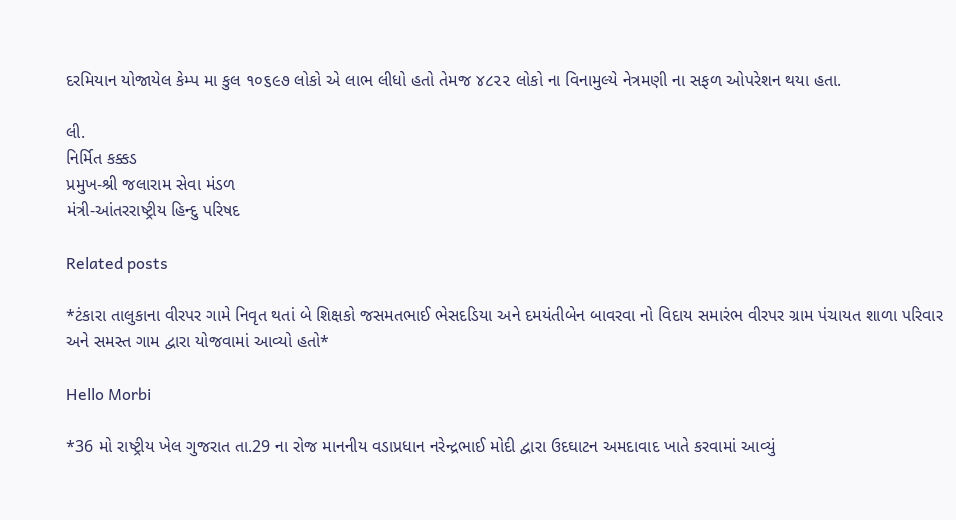દરમિયાન યોજાયેલ કેમ્પ મા કુલ ૧૦૬૯૭ લોકો એ લાભ લીધો હતો તેમજ ૪૮૨૨ લોકો ના વિનામુલ્યે નેત્રમણી ના સફળ ઓપરેશન થયા હતા.

લી.
નિર્મિત કક્કડ
પ્રમુખ-શ્રી જલારામ સેવા મંડળ
મંત્રી-આંતરરાષ્ટ્રીય હિન્દુ પરિષદ

Related posts

*ટંકારા તાલુકાના વીરપર ગામે નિવૃત થતાં બે શિક્ષકો જસમતભાઈ ભેસદડિયા અને દમયંતીબેન બાવરવા નો વિદાય સમારંભ વીરપર ગ્રામ પંચાયત શાળા પરિવાર અને સમસ્ત ગામ દ્વારા યોજવામાં આવ્યો હતો*

Hello Morbi

*36 મો રાષ્ટ્રીય ખેલ ગુજરાત તા.29 ના રોજ માનનીય વડાપ્રધાન નરેન્દ્રભાઈ મોદી દ્વારા ઉદઘાટન અમદાવાદ ખાતે કરવામાં આવ્યું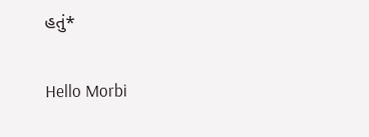હતું*

Hello Morbi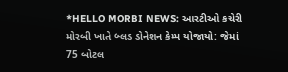*HELLO MORBI NEWS: આરટીઓ કચેરી મોરબી ખાતે બ્લડ ડોનેશન કેમ્પ યોજાયો: જેમાં 75 બોટલ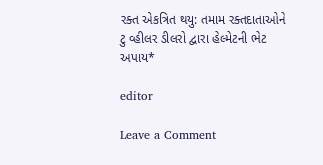રક્ત એકત્રિત થયુ: તમામ રક્તદાતાઓને ટુ વ્હીલર ડીલરો દ્વારા હેલ્મેટની ભેટ અપાય*

editor

Leave a Comment